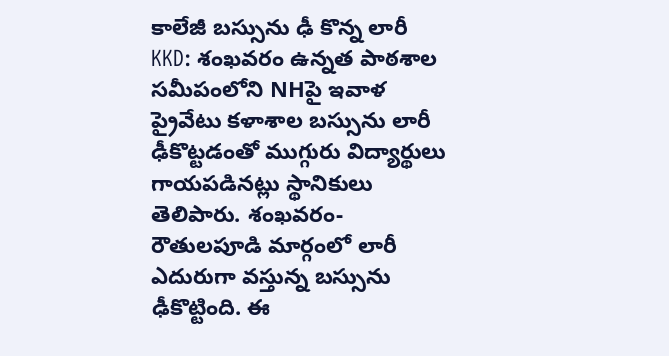కాలేజీ బస్సును ఢీ కొన్న లారీ
KKD: శంఖవరం ఉన్నత పాఠశాల సమీపంలోని NHపై ఇవాళ ప్రైవేటు కళాశాల బస్సును లారీ ఢీకొట్టడంతో ముగ్గురు విద్యార్థులు గాయపడినట్లు స్థానికులు తెలిపారు. శంఖవరం-రౌతులపూడి మార్గంలో లారీ ఎదురుగా వస్తున్న బస్సును ఢీకొట్టింది. ఈ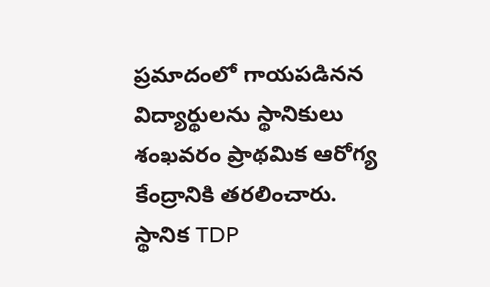ప్రమాదంలో గాయపడినన విద్యార్థులను స్థానికులు శంఖవరం ప్రాథమిక ఆరోగ్య కేంద్రానికి తరలించారు. స్థానిక TDP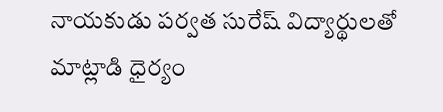నాయకుడు పర్వత సురేష్ విద్యార్థులతో మాట్లాడి ధైర్యం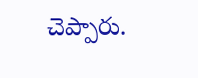చెప్పారు.